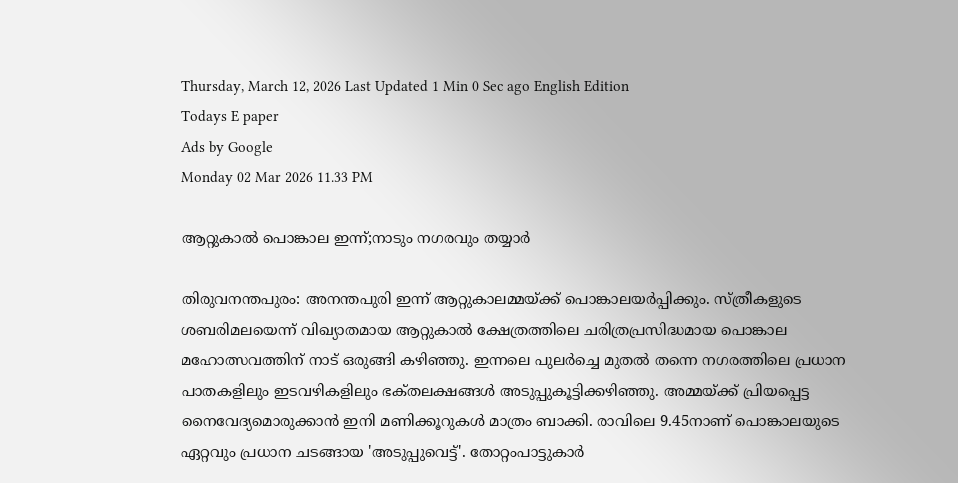Thursday, March 12, 2026 Last Updated 1 Min 0 Sec ago English Edition
Todays E paper
Ads by Google
Monday 02 Mar 2026 11.33 PM

ആറ്റുകാല്‍ പൊങ്കാല ഇന്ന്‌;നാടും നഗരവും തയ്യാര്‍

തിരുവനന്തപുരം: അനന്തപുരി ഇന്ന്‌ ആറ്റുകാലമ്മയ്‌ക്ക്‌ പൊങ്കാലയര്‍പ്പിക്കും. സ്‌ത്രീകളുടെ ശബരിമലയെന്ന്‌ വിഖ്യാതമായ ആറ്റുകാല്‍ ക്ഷേത്രത്തിലെ ചരിത്രപ്രസിദ്ധമായ പൊങ്കാല മഹോത്സവത്തിന്‌ നാട്‌ ഒരുങ്ങി കഴിഞ്ഞു. ഇന്നലെ പുലര്‍ച്ചെ മുതല്‍ തന്നെ നഗരത്തിലെ പ്രധാന പാതകളിലും ഇടവഴികളിലും ഭക്‌തലക്ഷങ്ങള്‍ അടുപ്പുകൂട്ടിക്കഴിഞ്ഞു. അമ്മയ്‌ക്ക്‌ പ്രിയപ്പെട്ട നൈവേദ്യമൊരുക്കാന്‍ ഇനി മണിക്കൂറുകള്‍ മാത്രം ബാക്കി. രാവിലെ 9.45നാണ്‌ പൊങ്കാലയുടെ ഏറ്റവും പ്രധാന ചടങ്ങായ 'അടുപ്പുവെട്ട്‌'. തോറ്റംപാട്ടുകാര്‍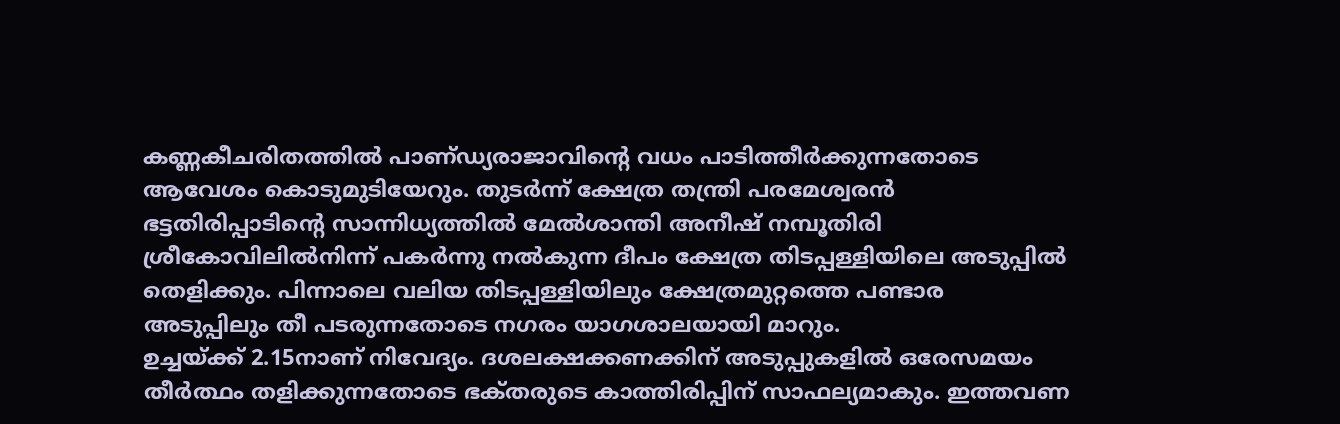കണ്ണകീചരിതത്തില്‍ പാണ്‌ഡ്യരാജാവിന്റെ വധം പാടിത്തീര്‍ക്കുന്നതോടെ ആവേശം കൊടുമുടിയേറും. തുടര്‍ന്ന്‌ ക്ഷേത്ര തന്ത്രി പരമേശ്വരന്‍ ഭട്ടതിരിപ്പാടിന്റെ സാന്നിധ്യത്തില്‍ മേല്‍ശാന്തി അനീഷ്‌ നമ്പൂതിരി ശ്രീകോവിലില്‍നിന്ന്‌ പകര്‍ന്നു നല്‍കുന്ന ദീപം ക്ഷേത്ര തിടപ്പള്ളിയിലെ അടുപ്പില്‍ തെളിക്കും. പിന്നാലെ വലിയ തിടപ്പള്ളിയിലും ക്ഷേത്രമുറ്റത്തെ പണ്ടാര അടുപ്പിലും തീ പടരുന്നതോടെ നഗരം യാഗശാലയായി മാറും.
ഉച്ചയ്‌ക്ക്‌ 2.15നാണ്‌ നിവേദ്യം. ദശലക്ഷക്കണക്കിന്‌ അടുപ്പുകളില്‍ ഒരേസമയം തീര്‍ത്ഥം തളിക്കുന്നതോടെ ഭക്‌തരുടെ കാത്തിരിപ്പിന്‌ സാഫല്യമാകും. ഇത്തവണ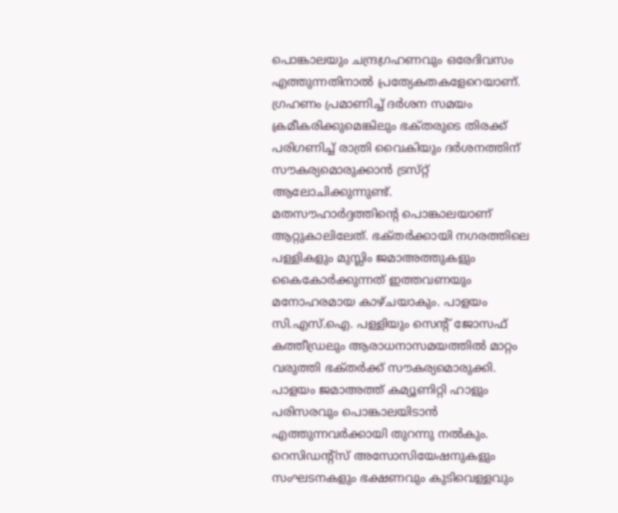പൊങ്കാലയും ചന്ദ്രഗ്രഹണവും ഒരേദിവസം എത്തുന്നതിനാല്‍ പ്രത്യേകതകളേറെയാണ്‌. ഗ്രഹണം പ്രമാണിച്ച്‌ ദര്‍ശന സമയം ക്രമീകരിക്കുമെങ്കിലും ഭക്‌തരുടെ തിരക്ക്‌ പരിഗണിച്ച്‌ രാത്രി വൈകിയും ദര്‍ശനത്തിന്‌ സൗകര്യമൊരുക്കാന്‍ ട്രസ്‌റ്റ്‌ ആലോചിക്കുന്നുണ്ട്‌.
മതസൗഹാര്‍ദ്ദത്തിന്റെ പൊങ്കാലയാണ്‌ ആറ്റുകാലിലേത്‌. ഭക്‌തര്‍ക്കായി നഗരത്തിലെ പള്ളികളും മുസ്ലിം ജമാഅത്തുകളും കൈകോര്‍ക്കുന്നത്‌ ഇത്തവണയും മനോഹരമായ കാഴ്‌ചയാകും. പാളയം സി.എസ്‌.ഐ. പള്ളിയും സെന്റ്‌ ജോസഫ്‌ കത്തീഡ്രലും ആരാധനാസമയത്തില്‍ മാറ്റം വരുത്തി ഭക്‌തര്‍ക്ക്‌ സൗകര്യമൊരുക്കി. പാളയം ജമാഅത്ത്‌ കമ്യൂണിറ്റി ഹാളും പരിസരവും പൊങ്കാലയിടാന്‍ എത്തുന്നവര്‍ക്കായി തുറന്നു നല്‍കും. റെസിഡന്റ്‌സ്‌ അസോസിയേഷനുകളും സംഘടനകളും ഭക്ഷണവും കുടിവെള്ളവും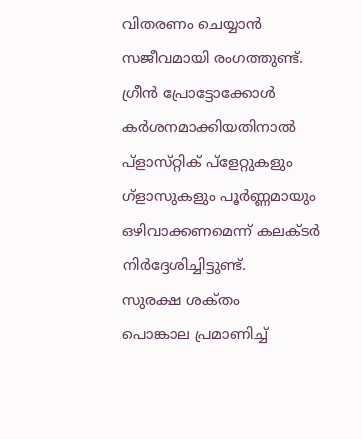വിതരണം ചെയ്യാന്‍ സജീവമായി രംഗത്തുണ്ട്‌. ഗ്രീന്‍ പ്രോട്ടോക്കോള്‍ കര്‍ശനമാക്കിയതിനാല്‍ പ്‌ളാസ്‌റ്റിക്‌ പ്‌ളേറ്റുകളും ഗ്‌ളാസുകളും പൂര്‍ണ്ണമായും ഒഴിവാക്കണമെന്ന്‌ കലക്‌ടര്‍ നിര്‍ദ്ദേശിച്ചിട്ടുണ്ട്‌.
സുരക്ഷ ശക്‌തം
പൊങ്കാല പ്രമാണിച്ച്‌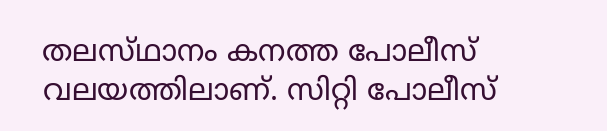തലസ്‌ഥാനം കനത്ത പോലീസ്‌ വലയത്തിലാണ്‌. സിറ്റി പോലീസ്‌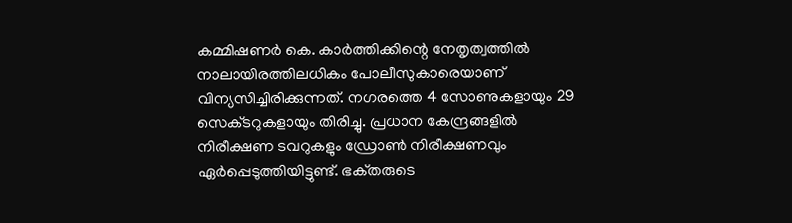കമ്മിഷണര്‍ കെ. കാര്‍ത്തിക്കിന്റെ നേതൃത്വത്തില്‍ നാലായിരത്തിലധികം പോലീസുകാരെയാണ്‌ വിന്യസിച്ചിരിക്കുന്നത്‌. നഗരത്തെ 4 സോണുകളായും 29 സെക്‌ടറുകളായും തിരിച്ചു. പ്രധാന കേന്ദ്രങ്ങളില്‍ നിരീക്ഷണ ടവറുകളും ഡ്രോണ്‍ നിരീക്ഷണവും ഏര്‍പ്പെടുത്തിയിട്ടുണ്ട്‌. ഭക്‌തരുടെ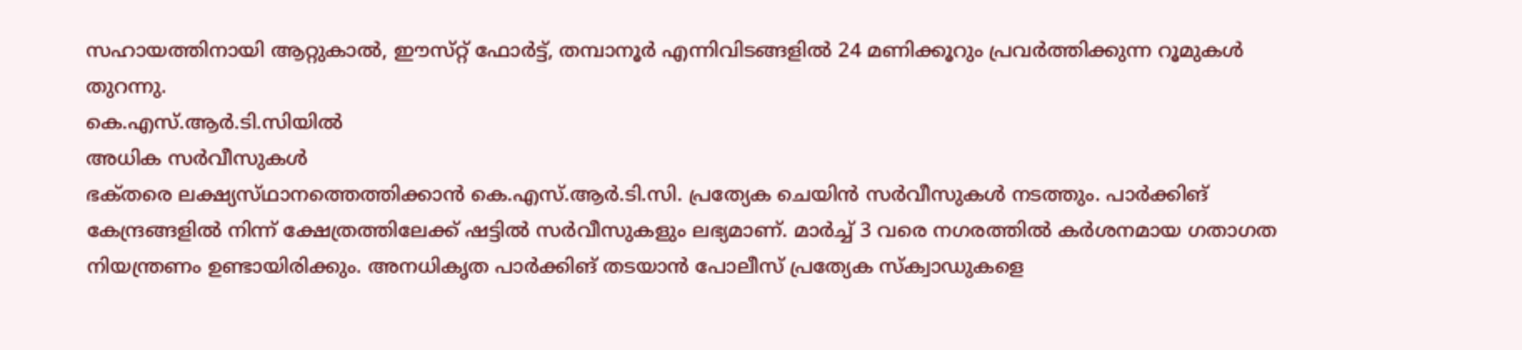സഹായത്തിനായി ആറ്റുകാല്‍, ഈസ്‌റ്റ്‌ ഫോര്‍ട്ട്‌, തമ്പാനൂര്‍ എന്നിവിടങ്ങളില്‍ 24 മണിക്കൂറും പ്രവര്‍ത്തിക്കുന്ന റൂമുകള്‍ തുറന്നു.
കെ.എസ്‌.ആര്‍.ടി.സിയില്‍
അധിക സര്‍വീസുകള്‍
ഭക്‌തരെ ലക്ഷ്യസ്‌ഥാനത്തെത്തിക്കാന്‍ കെ.എസ്‌.ആര്‍.ടി.സി. പ്രത്യേക ചെയിന്‍ സര്‍വീസുകള്‍ നടത്തും. പാര്‍ക്കിങ്‌ കേന്ദ്രങ്ങളില്‍ നിന്ന്‌ ക്ഷേത്രത്തിലേക്ക്‌ ഷട്ടില്‍ സര്‍വീസുകളും ലഭ്യമാണ്‌. മാര്‍ച്ച്‌ 3 വരെ നഗരത്തില്‍ കര്‍ശനമായ ഗതാഗത നിയന്ത്രണം ഉണ്ടായിരിക്കും. അനധികൃത പാര്‍ക്കിങ്‌ തടയാന്‍ പോലീസ്‌ പ്രത്യേക സ്‌ക്വാഡുകളെ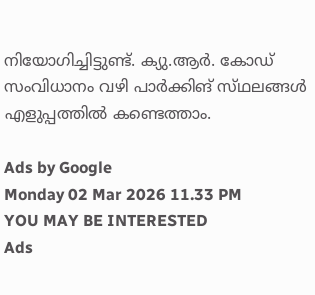നിയോഗിച്ചിട്ടുണ്ട്‌. ക്യു.ആര്‍. കോഡ്‌ സംവിധാനം വഴി പാര്‍ക്കിങ്‌ സ്‌ഥലങ്ങള്‍ എളുപ്പത്തില്‍ കണ്ടെത്താം.

Ads by Google
Monday 02 Mar 2026 11.33 PM
YOU MAY BE INTERESTED
Ads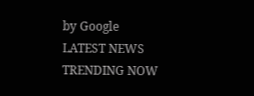by Google
LATEST NEWS
TRENDING NOW